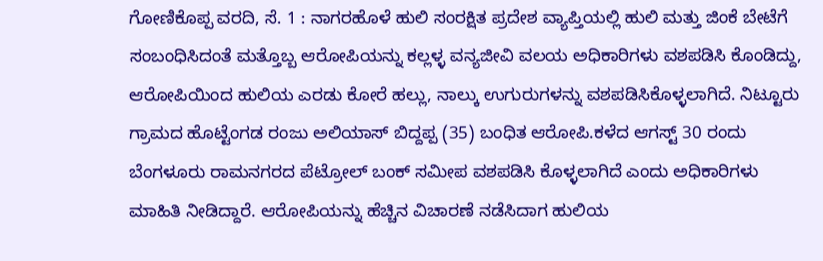ಗೋಣಿಕೊಪ್ಪ ವರದಿ, ಸೆ. 1 : ನಾಗರಹೊಳೆ ಹುಲಿ ಸಂರಕ್ಷಿತ ಪ್ರದೇಶ ವ್ಯಾಪ್ತಿಯಲ್ಲಿ ಹುಲಿ ಮತ್ತು ಜಿಂಕೆ ಬೇಟೆಗೆ ಸಂಬಂಧಿಸಿದಂತೆ ಮತ್ತೊಬ್ಬ ಆರೋಪಿಯನ್ನು ಕಲ್ಲಳ್ಳ ವನ್ಯಜೀವಿ ವಲಯ ಅಧಿಕಾರಿಗಳು ವಶಪಡಿಸಿ ಕೊಂಡಿದ್ದು, ಆರೋಪಿಯಿಂದ ಹುಲಿಯ ಎರಡು ಕೋರೆ ಹಲ್ಲು, ನಾಲ್ಕು ಉಗುರುಗಳನ್ನು ವಶಪಡಿಸಿಕೊಳ್ಳಲಾಗಿದೆ. ನಿಟ್ಟೂರು ಗ್ರಾಮದ ಹೊಟ್ಟೆಂಗಡ ರಂಜು ಅಲಿಯಾಸ್ ಬಿದ್ದಪ್ಪ (35) ಬಂಧಿತ ಆರೋಪಿ.ಕಳೆದ ಆಗಸ್ಟ್ 30 ರಂದು ಬೆಂಗಳೂರು ರಾಮನಗರದ ಪೆಟ್ರೋಲ್ ಬಂಕ್ ಸಮೀಪ ವಶಪಡಿಸಿ ಕೊಳ್ಳಲಾಗಿದೆ ಎಂದು ಅಧಿಕಾರಿಗಳು ಮಾಹಿತಿ ನೀಡಿದ್ದಾರೆ. ಆರೋಪಿಯನ್ನು ಹೆಚ್ಚಿನ ವಿಚಾರಣೆ ನಡೆಸಿದಾಗ ಹುಲಿಯ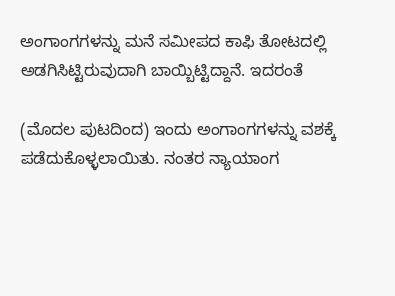ಅಂಗಾಂಗಗಳನ್ನು ಮನೆ ಸಮೀಪದ ಕಾಫಿ ತೋಟದಲ್ಲಿ ಅಡಗಿಸಿಟ್ಟಿರುವುದಾಗಿ ಬಾಯ್ಬಿಟ್ಟಿದ್ದಾನೆ. ಇದರಂತೆ

(ಮೊದಲ ಪುಟದಿಂದ) ಇಂದು ಅಂಗಾಂಗಗಳನ್ನು ವಶಕ್ಕೆ ಪಡೆದುಕೊಳ್ಳಲಾಯಿತು. ನಂತರ ನ್ಯಾಯಾಂಗ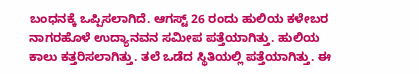ಬಂಧನಕ್ಕೆ ಒಪ್ಪಿಸಲಾಗಿದೆ. ಆಗಸ್ಟ್ 26 ರಂದು ಹುಲಿಯ ಕಳೇಬರ ನಾಗರಹೊಳೆ ಉದ್ಯಾನವನ ಸಮೀಪ ಪತ್ತೆಯಾಗಿತ್ತು. ಹುಲಿಯ ಕಾಲು ಕತ್ತರಿಸಲಾಗಿತ್ತು. ತಲೆ ಒಡೆದ ಸ್ಥಿತಿಯಲ್ಲಿ ಪತ್ತೆಯಾಗಿತ್ತು. ಈ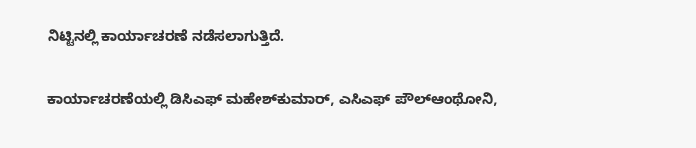ನಿಟ್ಟಿನಲ್ಲಿ ಕಾರ್ಯಾಚರಣೆ ನಡೆಸಲಾಗುತ್ತಿದೆ.

ಕಾರ್ಯಾಚರಣೆಯಲ್ಲಿ ಡಿಸಿಎಫ್ ಮಹೇಶ್‍ಕುಮಾರ್, ಎಸಿಎಫ್ ಪೌಲ್‍ಆಂಥೋನಿ,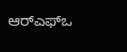ಆರ್‍ಎಫ್‍ಒ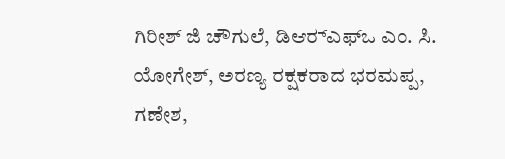ಗಿರೀಶ್ ಜಿ ಚೌಗುಲೆ, ಡಿಆರ್‍ಎಫ್‍ಒ ಎಂ. ಸಿ. ಯೋಗೇಶ್, ಅರಣ್ಯ ರಕ್ಷಕರಾದ ಭರಮಪ್ಪ, ಗಣೇಶ,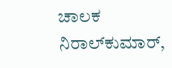ಚಾಲಕ ನಿರಾಲ್‍ಕುಮಾರ್,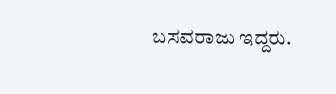ಬಸವರಾಜು ಇದ್ದರು.